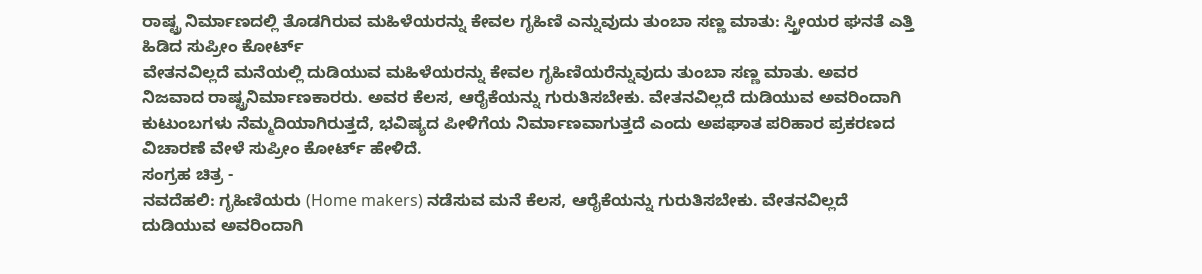ರಾಷ್ಟ್ರ ನಿರ್ಮಾಣದಲ್ಲಿ ತೊಡಗಿರುವ ಮಹಿಳೆಯರನ್ನು ಕೇವಲ ಗೃಹಿಣಿ ಎನ್ನುವುದು ತುಂಬಾ ಸಣ್ಣ ಮಾತು: ಸ್ತ್ರೀಯರ ಘನತೆ ಎತ್ತಿ ಹಿಡಿದ ಸುಪ್ರೀಂ ಕೋರ್ಟ್
ವೇತನವಿಲ್ಲದೆ ಮನೆಯಲ್ಲಿ ದುಡಿಯುವ ಮಹಿಳೆಯರನ್ನು ಕೇವಲ ಗೃಹಿಣಿಯರೆನ್ನುವುದು ತುಂಬಾ ಸಣ್ಣ ಮಾತು. ಅವರ ನಿಜವಾದ ರಾಷ್ಟ್ರನಿರ್ಮಾಣಕಾರರು. ಅವರ ಕೆಲಸ, ಆರೈಕೆಯನ್ನು ಗುರುತಿಸಬೇಕು. ವೇತನವಿಲ್ಲದೆ ದುಡಿಯುವ ಅವರಿಂದಾಗಿ ಕುಟುಂಬಗಳು ನೆಮ್ಮದಿಯಾಗಿರುತ್ತದೆ, ಭವಿಷ್ಯದ ಪೀಳಿಗೆಯ ನಿರ್ಮಾಣವಾಗುತ್ತದೆ ಎಂದು ಅಪಘಾತ ಪರಿಹಾರ ಪ್ರಕರಣದ ವಿಚಾರಣೆ ವೇಳೆ ಸುಪ್ರೀಂ ಕೋರ್ಟ್ ಹೇಳಿದೆ.
ಸಂಗ್ರಹ ಚಿತ್ರ -
ನವದೆಹಲಿ: ಗೃಹಿಣಿಯರು (Home makers) ನಡೆಸುವ ಮನೆ ಕೆಲಸ, ಆರೈಕೆಯನ್ನು ಗುರುತಿಸಬೇಕು. ವೇತನವಿಲ್ಲದೆ ದುಡಿಯುವ ಅವರಿಂದಾಗಿ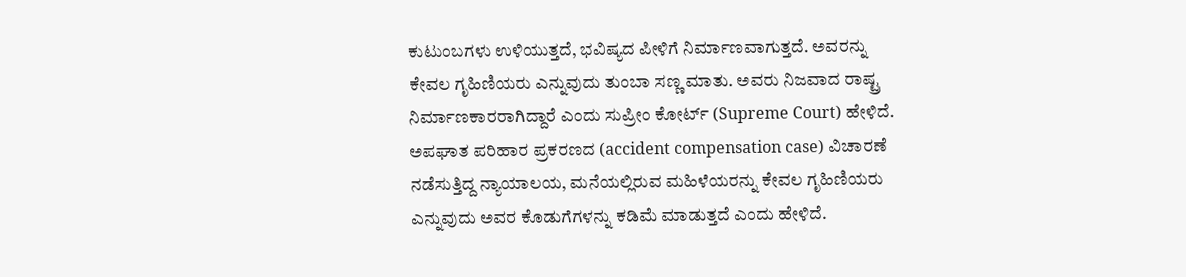ಕುಟುಂಬಗಳು ಉಳಿಯುತ್ತದೆ, ಭವಿಷ್ಯದ ಪೀಳಿಗೆ ನಿರ್ಮಾಣವಾಗುತ್ತದೆ. ಅವರನ್ನು ಕೇವಲ ಗೃಹಿಣಿಯರು ಎನ್ನುವುದು ತುಂಬಾ ಸಣ್ಣ ಮಾತು. ಅವರು ನಿಜವಾದ ರಾಷ್ಟ್ರ ನಿರ್ಮಾಣಕಾರರಾಗಿದ್ದಾರೆ ಎಂದು ಸುಪ್ರೀಂ ಕೋರ್ಟ್ (Supreme Court) ಹೇಳಿದೆ. ಅಪಘಾತ ಪರಿಹಾರ ಪ್ರಕರಣದ (accident compensation case) ವಿಚಾರಣೆ ನಡೆಸುತ್ತಿದ್ದ ನ್ಯಾಯಾಲಯ, ಮನೆಯಲ್ಲಿರುವ ಮಹಿಳೆಯರನ್ನು ಕೇವಲ ಗೃಹಿಣಿಯರು ಎನ್ನುವುದು ಅವರ ಕೊಡುಗೆಗಳನ್ನು ಕಡಿಮೆ ಮಾಡುತ್ತದೆ ಎಂದು ಹೇಳಿದೆ.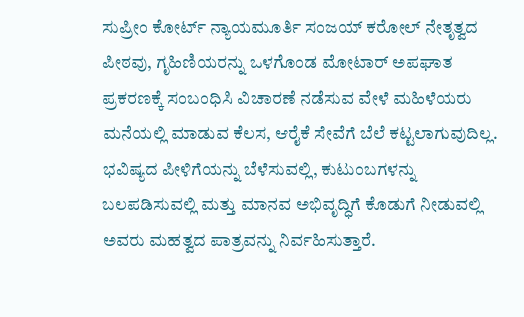ಸುಪ್ರೀಂ ಕೋರ್ಟ್ ನ್ಯಾಯಮೂರ್ತಿ ಸಂಜಯ್ ಕರೋಲ್ ನೇತೃತ್ವದ ಪೀಠವು, ಗೃಹಿಣಿಯರನ್ನು ಒಳಗೊಂಡ ಮೋಟಾರ್ ಅಪಘಾತ ಪ್ರಕರಣಕ್ಕೆ ಸಂಬಂಧಿಸಿ ವಿಚಾರಣೆ ನಡೆಸುವ ವೇಳೆ ಮಹಿಳೆಯರು ಮನೆಯಲ್ಲಿ ಮಾಡುವ ಕೆಲಸ, ಆರೈಕೆ ಸೇವೆಗೆ ಬೆಲೆ ಕಟ್ಟಲಾಗುವುದಿಲ್ಲ. ಭವಿಷ್ಯದ ಪೀಳಿಗೆಯನ್ನು ಬೆಳೆಸುವಲ್ಲಿ, ಕುಟುಂಬಗಳನ್ನು ಬಲಪಡಿಸುವಲ್ಲಿ ಮತ್ತು ಮಾನವ ಅಭಿವೃದ್ಧಿಗೆ ಕೊಡುಗೆ ನೀಡುವಲ್ಲಿ ಅವರು ಮಹತ್ವದ ಪಾತ್ರವನ್ನು ನಿರ್ವಹಿಸುತ್ತಾರೆ.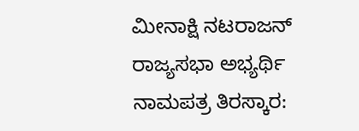ಮೀನಾಕ್ಷಿ ನಟರಾಜನ್ ರಾಜ್ಯಸಭಾ ಅಭ್ಯರ್ಥಿ ನಾಮಪತ್ರ ತಿರಸ್ಕಾರ: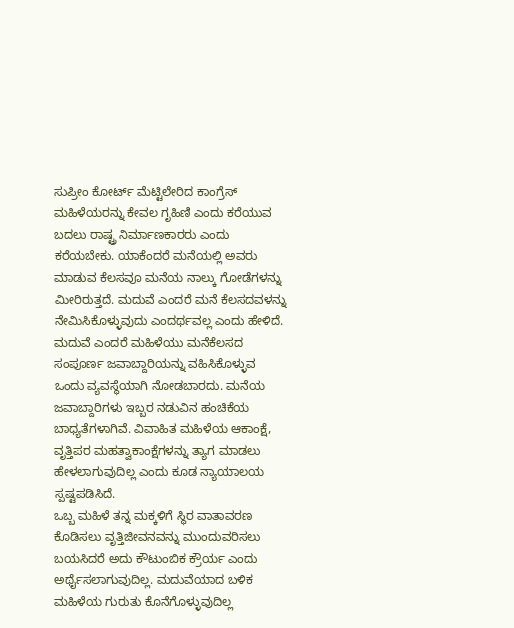ಸುಪ್ರೀಂ ಕೋರ್ಟ್ ಮೆಟ್ಟಿಲೇರಿದ ಕಾಂಗ್ರೆಸ್
ಮಹಿಳೆಯರನ್ನು ಕೇವಲ ಗೃಹಿಣಿ ಎಂದು ಕರೆಯುವ ಬದಲು ರಾಷ್ಟ್ರ ನಿರ್ಮಾಣಕಾರರು ಎಂದು ಕರೆಯಬೇಕು. ಯಾಕೆಂದರೆ ಮನೆಯಲ್ಲಿ ಅವರು ಮಾಡುವ ಕೆಲಸವೂ ಮನೆಯ ನಾಲ್ಕು ಗೋಡೆಗಳನ್ನು ಮೀರಿರುತ್ತದೆ. ಮದುವೆ ಎಂದರೆ ಮನೆ ಕೆಲಸದವಳನ್ನು ನೇಮಿಸಿಕೊಳ್ಳುವುದು ಎಂದರ್ಥವಲ್ಲ ಎಂದು ಹೇಳಿದೆ.
ಮದುವೆ ಎಂದರೆ ಮಹಿಳೆಯು ಮನೆಕೆಲಸದ ಸಂಪೂರ್ಣ ಜವಾಬ್ದಾರಿಯನ್ನು ವಹಿಸಿಕೊಳ್ಳುವ ಒಂದು ವ್ಯವಸ್ಥೆಯಾಗಿ ನೋಡಬಾರದು. ಮನೆಯ ಜವಾಬ್ದಾರಿಗಳು ಇಬ್ಬರ ನಡುವಿನ ಹಂಚಿಕೆಯ ಬಾಧ್ಯತೆಗಳಾಗಿವೆ. ವಿವಾಹಿತ ಮಹಿಳೆಯ ಆಕಾಂಕ್ಷೆ, ವೃತ್ತಿಪರ ಮಹತ್ವಾಕಾಂಕ್ಷೆಗಳನ್ನು ತ್ಯಾಗ ಮಾಡಲು ಹೇಳಲಾಗುವುದಿಲ್ಲ ಎಂದು ಕೂಡ ನ್ಯಾಯಾಲಯ ಸ್ಪಷ್ಟಪಡಿಸಿದೆ.
ಒಬ್ಬ ಮಹಿಳೆ ತನ್ನ ಮಕ್ಕಳಿಗೆ ಸ್ಥಿರ ವಾತಾವರಣ ಕೊಡಿಸಲು ವೃತ್ತಿಜೀವನವನ್ನು ಮುಂದುವರಿಸಲು ಬಯಸಿದರೆ ಅದು ಕೌಟುಂಬಿಕ ಕ್ರೌರ್ಯ ಎಂದು ಅರ್ಥೈಸಲಾಗುವುದಿಲ್ಲ. ಮದುವೆಯಾದ ಬಳಿಕ ಮಹಿಳೆಯ ಗುರುತು ಕೊನೆಗೊಳ್ಳುವುದಿಲ್ಲ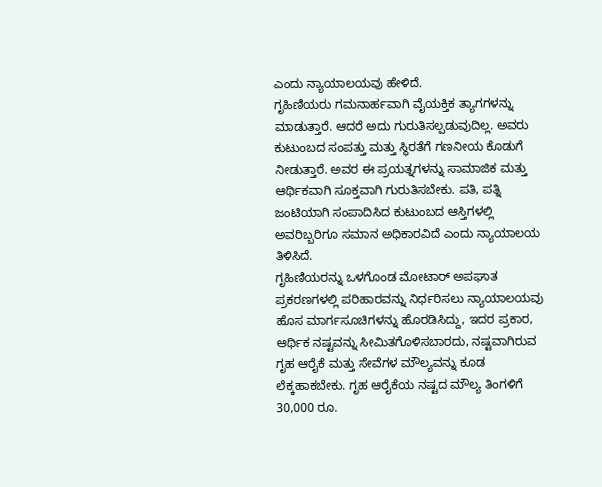ಎಂದು ನ್ಯಾಯಾಲಯವು ಹೇಳಿದೆ.
ಗೃಹಿಣಿಯರು ಗಮನಾರ್ಹವಾಗಿ ವೈಯಕ್ತಿಕ ತ್ಯಾಗಗಳನ್ನು ಮಾಡುತ್ತಾರೆ. ಆದರೆ ಅದು ಗುರುತಿಸಲ್ಪಡುವುದಿಲ್ಲ. ಅವರು ಕುಟುಂಬದ ಸಂಪತ್ತು ಮತ್ತು ಸ್ಥಿರತೆಗೆ ಗಣನೀಯ ಕೊಡುಗೆ ನೀಡುತ್ತಾರೆ. ಅವರ ಈ ಪ್ರಯತ್ನಗಳನ್ನು ಸಾಮಾಜಿಕ ಮತ್ತು ಆರ್ಥಿಕವಾಗಿ ಸೂಕ್ತವಾಗಿ ಗುರುತಿಸಬೇಕು. ಪತಿ, ಪತ್ನಿ ಜಂಟಿಯಾಗಿ ಸಂಪಾದಿಸಿದ ಕುಟುಂಬದ ಆಸ್ತಿಗಳಲ್ಲಿ ಅವರಿಬ್ಬರಿಗೂ ಸಮಾನ ಅಧಿಕಾರವಿದೆ ಎಂದು ನ್ಯಾಯಾಲಯ ತಿಳಿಸಿದೆ.
ಗೃಹಿಣಿಯರನ್ನು ಒಳಗೊಂಡ ಮೋಟಾರ್ ಅಪಘಾತ ಪ್ರಕರಣಗಳಲ್ಲಿ ಪರಿಹಾರವನ್ನು ನಿರ್ಧರಿಸಲು ನ್ಯಾಯಾಲಯವು ಹೊಸ ಮಾರ್ಗಸೂಚಿಗಳನ್ನು ಹೊರಡಿಸಿದ್ದು, ಇದರ ಪ್ರಕಾರ, ಆರ್ಥಿಕ ನಷ್ಟವನ್ನು ಸೀಮಿತಗೊಳಿಸಬಾರದು, ನಷ್ಟವಾಗಿರುವ ಗೃಹ ಆರೈಕೆ ಮತ್ತು ಸೇವೆಗಳ ಮೌಲ್ಯವನ್ನು ಕೂಡ ಲೆಕ್ಕಹಾಕಬೇಕು. ಗೃಹ ಆರೈಕೆಯ ನಷ್ಟದ ಮೌಲ್ಯ ತಿಂಗಳಿಗೆ 30,000 ರೂ.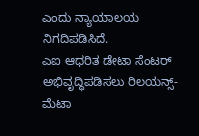ಎಂದು ನ್ಯಾಯಾಲಯ ನಿಗದಿಪಡಿಸಿದೆ.
ಎಐ ಆಧರಿತ ಡೇಟಾ ಸೆಂಟರ್ ಅಭಿವೃದ್ಧಿಪಡಿಸಲು ರಿಲಯನ್ಸ್-ಮೆಟಾ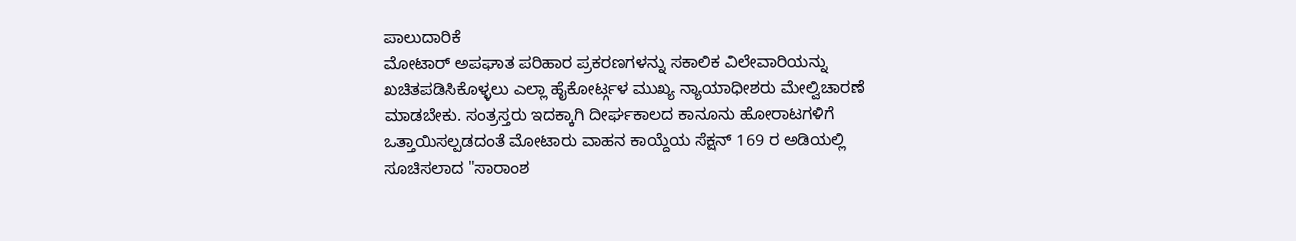ಪಾಲುದಾರಿಕೆ
ಮೋಟಾರ್ ಅಪಘಾತ ಪರಿಹಾರ ಪ್ರಕರಣಗಳನ್ನು ಸಕಾಲಿಕ ವಿಲೇವಾರಿಯನ್ನು ಖಚಿತಪಡಿಸಿಕೊಳ್ಳಲು ಎಲ್ಲಾ ಹೈಕೋರ್ಟ್ಗಳ ಮುಖ್ಯ ನ್ಯಾಯಾಧೀಶರು ಮೇಲ್ವಿಚಾರಣೆ ಮಾಡಬೇಕು. ಸಂತ್ರಸ್ತರು ಇದಕ್ಕಾಗಿ ದೀರ್ಘಕಾಲದ ಕಾನೂನು ಹೋರಾಟಗಳಿಗೆ ಒತ್ತಾಯಿಸಲ್ಪಡದಂತೆ ಮೋಟಾರು ವಾಹನ ಕಾಯ್ದೆಯ ಸೆಕ್ಷನ್ 169 ರ ಅಡಿಯಲ್ಲಿ ಸೂಚಿಸಲಾದ "ಸಾರಾಂಶ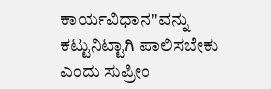ಕಾರ್ಯವಿಧಾನ"ವನ್ನು ಕಟ್ಟುನಿಟ್ಟಾಗಿ ಪಾಲಿಸಬೇಕು ಎಂದು ಸುಪ್ರೀಂ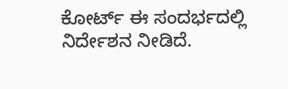ಕೋರ್ಟ್ ಈ ಸಂದರ್ಭದಲ್ಲಿ ನಿರ್ದೇಶನ ನೀಡಿದೆ.